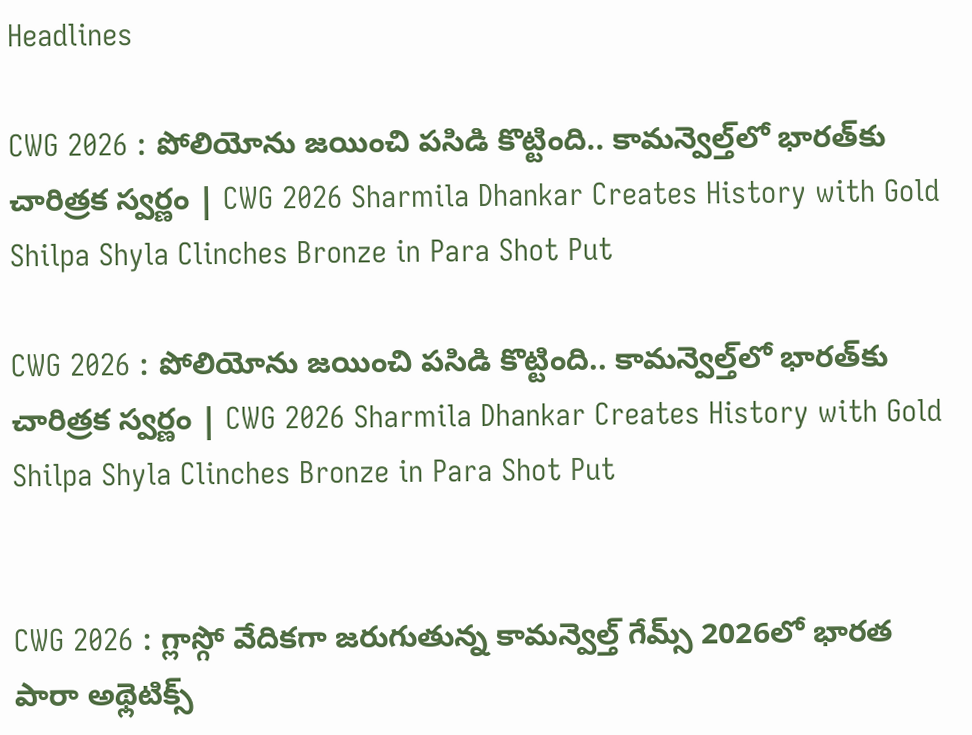Headlines

CWG 2026 : పోలియోను జయించి పసిడి కొట్టింది.. కామన్వెల్త్‌లో భారత్‌కు చారిత్రక స్వర్ణం | CWG 2026 Sharmila Dhankar Creates History with Gold Shilpa Shyla Clinches Bronze in Para Shot Put

CWG 2026 : పోలియోను జయించి పసిడి కొట్టింది.. కామన్వెల్త్‌లో భారత్‌కు చారిత్రక స్వర్ణం | CWG 2026 Sharmila Dhankar Creates History with Gold Shilpa Shyla Clinches Bronze in Para Shot Put


CWG 2026 : గ్లాస్గో వేదికగా జరుగుతున్న కామన్వెల్త్ గేమ్స్ 2026లో భారత పారా అథ్లెటిక్స్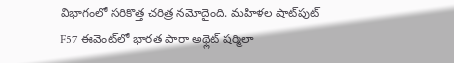విభాగంలో సరికొత్త చరిత్ర నమోదైంది. మహిళల షాట్‌పుట్ F57 ఈవెంట్‌లో భారత పారా అథ్లెట్ షర్మిలా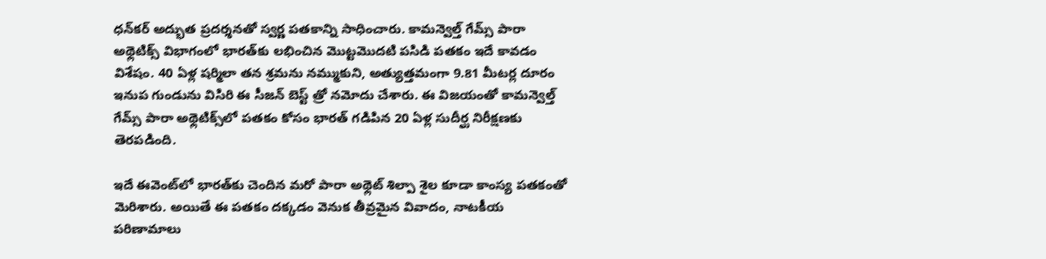ధన్‌కర్ అద్భుత ప్రదర్శనతో స్వర్ణ పతకాన్ని సాధించారు. కామన్వెల్త్ గేమ్స్ పారా అథ్లెటిక్స్ విభాగంలో భారత్‌కు లభించిన మొట్టమొదటి పసిడి పతకం ఇదే కావడం విశేషం. 40 ఏళ్ల షర్మిలా తన శ్రమను నమ్ముకుని, అత్యుత్తమంగా 9.81 మీటర్ల దూరం ఇనుప గుండును విసిరి ఈ సీజన్ బెస్ట్ త్రో నమోదు చేశారు. ఈ విజయంతో కామన్వెల్త్ గేమ్స్ పారా అథ్లెటిక్స్‌లో పతకం కోసం భారత్ గడిపిన 20 ఏళ్ల సుదీర్ఘ నిరీక్షణకు తెరపడింది.

ఇదే ఈవెంట్‌లో భారత్‌కు చెందిన మరో పారా అథ్లెట్ శిల్పా శైల కూడా కాంస్య పతకంతో మెరిశారు. అయితే ఈ పతకం దక్కడం వెనుక తీవ్రమైన వివాదం, నాటకీయ పరిణామాలు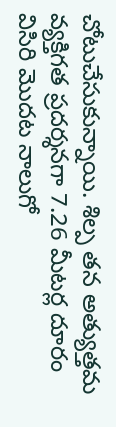చోటుచేసుకున్నాయి. శిల్ప తన అత్యుత్తమ వ్యక్తిగత ప్రదర్శనగా 7.26 మీటర్ల దూరం విసిరి మొదట నాలుగో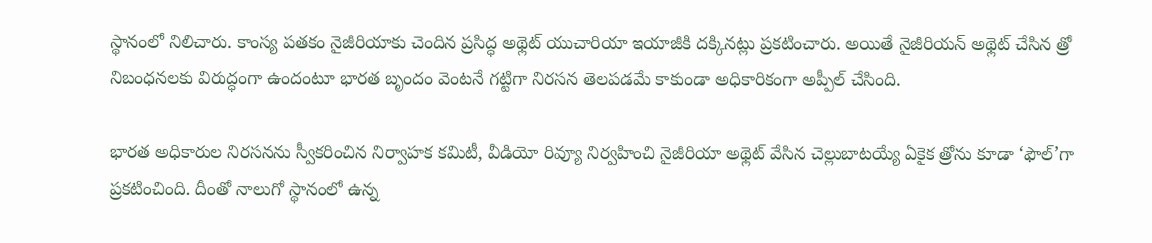స్థానంలో నిలిచారు. కాంస్య పతకం నైజీరియాకు చెందిన ప్రసిద్ధ అథ్లెట్ యుచారియా ఇయాజీకి దక్కినట్లు ప్రకటించారు. అయితే నైజీరియన్ అథ్లెట్ చేసిన త్రో నిబంధనలకు విరుద్ధంగా ఉందంటూ భారత బృందం వెంటనే గట్టిగా నిరసన తెలపడమే కాకుండా అధికారికంగా అప్పీల్ చేసింది.

భారత అధికారుల నిరసనను స్వీకరించిన నిర్వాహక కమిటీ, వీడియో రివ్యూ నిర్వహించి నైజీరియా అథ్లెట్ వేసిన చెల్లుబాటయ్యే ఏకైక త్రోను కూడా ‘ఫౌల్’గా ప్రకటించింది. దీంతో నాలుగో స్థానంలో ఉన్న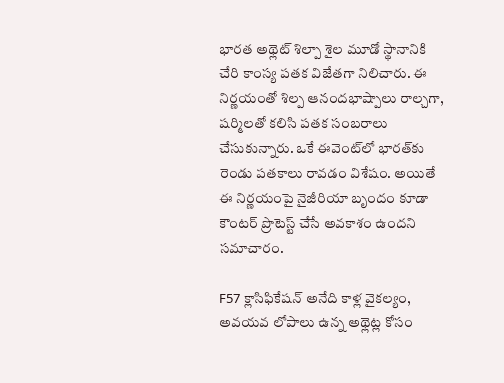భారత అథ్లెట్ శిల్పా శైల మూడో స్థానానికి చేరి కాంస్య పతక విజేతగా నిలిచారు. ఈ నిర్ణయంతో శిల్ప ఆనందభాష్పాలు రాల్చగా, షర్మిలతో కలిసి పతక సంబరాలు చేసుకున్నారు. ఒకే ఈవెంట్‌లో భారత్‌కు రెండు పతకాలు రావడం విశేషం. అయితే ఈ నిర్ణయంపై నైజీరియా బృందం కూడా కౌంటర్ ప్రొటెస్ట్ చేసే అవకాశం ఉందని సమాచారం.

F57 క్లాసిఫికేషన్ అనేది కాళ్ల వైకల్యం, అవయవ లోపాలు ఉన్న అథ్లెట్ల కోసం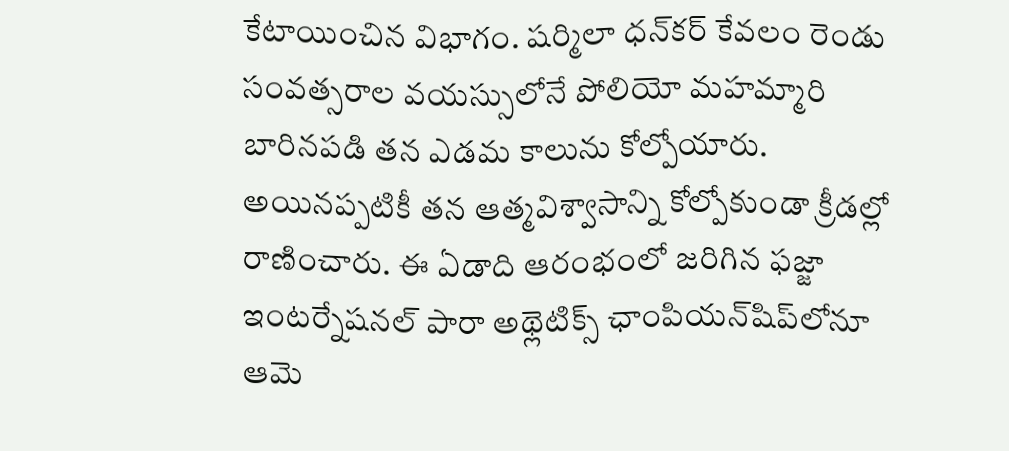కేటాయించిన విభాగం. షర్మిలా ధన్‌కర్ కేవలం రెండు సంవత్సరాల వయస్సులోనే పోలియో మహమ్మారి బారినపడి తన ఎడమ కాలును కోల్పోయారు. అయినప్పటికీ తన ఆత్మవిశ్వాసాన్ని కోల్పోకుండా క్రీడల్లో రాణించారు. ఈ ఏడాది ఆరంభంలో జరిగిన ఫజ్జా ఇంటర్నేషనల్ పారా అథ్లెటిక్స్ ఛాంపియన్‌షిప్‌లోనూ ఆమె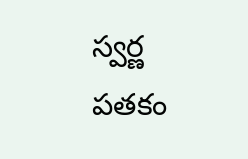స్వర్ణ పతకం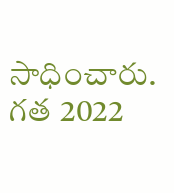సాధించారు. గత 2022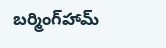బర్మింగ్‌హామ్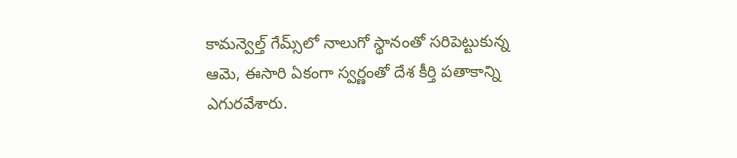కామన్వెల్త్ గేమ్స్‌లో నాలుగో స్థానంతో సరిపెట్టుకున్న ఆమె, ఈసారి ఏకంగా స్వర్ణంతో దేశ కీర్తి పతాకాన్ని ఎగురవేశారు.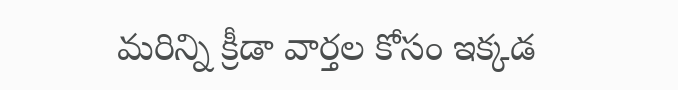మరిన్ని క్రీడా వార్తల కోసం ఇక్కడ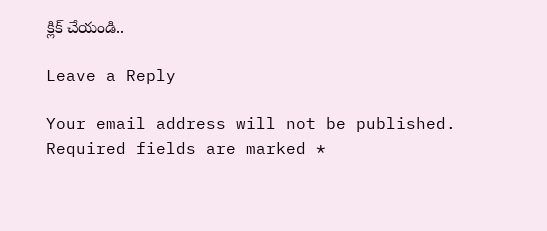క్లిక్ చేయండి..

Leave a Reply

Your email address will not be published. Required fields are marked *